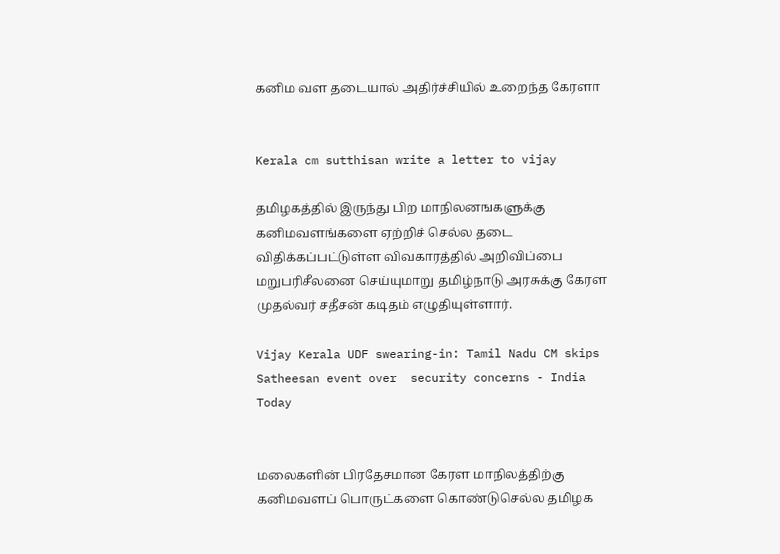கனிம வள தடையால் அதிர்ச்சியில் உறைந்த கேரளா


Kerala cm sutthisan write a letter to vijay

தமிழகத்தில் இருந்து பிற மாநிலனஙகளுக்கு கனிமவளங்களை ஏற்றிச் செல்ல தடை விதிக்கப்பட்டுள்ள விவகாரத்தில் அறிவிப்பை மறுபரிசீலனை செய்யுமாறு தமிழ்நாடு அரசுக்கு கேரள முதல்வர் சதீசன் கடிதம் எழுதியுள்ளார்.

Vijay Kerala UDF swearing-in: Tamil Nadu CM skips Satheesan event over  security concerns - India Today


மலைகளின் பிரதேசமான கேரள மாநிலத்திற்கு கனிமவளப் பொருட்களை கொண்டுசெல்ல தமிழக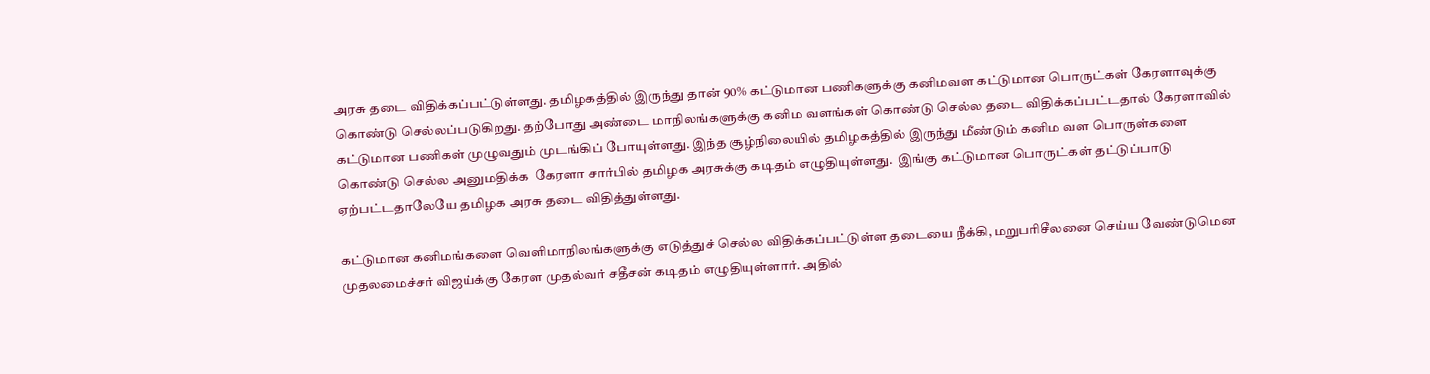அரசு தடை விதிக்கப்பட்டுள்ளது. தமிழகத்தில் இருந்து தான் 90% கட்டுமான பணிகளுக்கு கனிமவள கட்டுமான பொருட்கள் கேரளாவுக்கு கொண்டு செல்லப்படுகிறது. தற்போது அண்டை மாநிலங்களுக்கு கனிம வளங்கள் கொண்டு செல்ல தடை விதிக்கப்பட்டதால் கேரளாவில் கட்டுமான பணிகள் முழுவதும் முடங்கிப் போயுள்ளது. இந்த சூழ்நிலையில் தமிழகத்தில் இருந்து மீண்டும் கனிம வள பொருள்களை கொண்டு செல்ல அனுமதிக்க  கேரளா சார்பில் தமிழக அரசுக்கு கடிதம் எழுதியுள்ளது.  இங்கு கட்டுமான பொருட்கள் தட்டுப்பாடு ஏற்பட்டதாலேயே தமிழக அரசு தடை விதித்துள்ளது.

கட்டுமான கனிமங்களை வெளிமாநிலங்களுக்கு எடுத்துச் செல்ல விதிக்கப்பட்டுள்ள தடையை நீக்கி, மறுபரிசீலனை செய்ய வேண்டுமென முதலமைச்சர் விஜய்க்கு கேரள முதல்வர் சதீசன் கடிதம் எழுதியுள்ளார். அதில்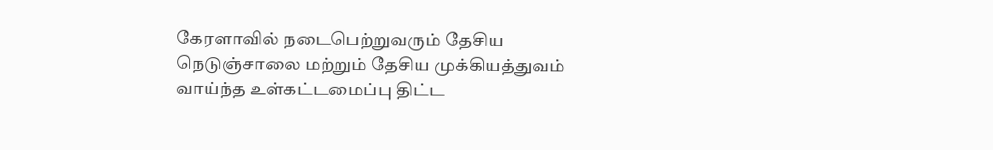கேரளாவில் நடைபெற்றுவரும் தேசிய நெடுஞ்சாலை மற்றும் தேசிய முக்கியத்துவம் வாய்ந்த உள்கட்டமைப்பு திட்ட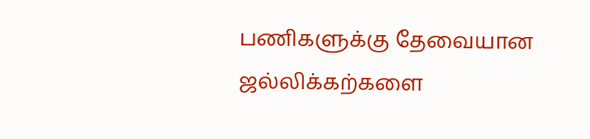பணிகளுக்கு தேவையான ஜல்லிக்கற்களை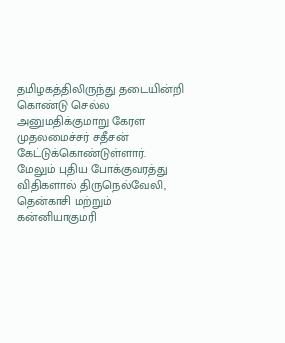தமிழகத்திலிருந்து தடையின்றி கொண்டு செல்ல அனுமதிக்குமாறு கேரள முதலமைச்சர் சதீசன் கேட்டுக்கொண்டுள்ளார். மேலும் புதிய போக்குவரத்து விதிகளால் திருநெல்வேலி, தென்காசி மற்றும் கன்னியாகுமரி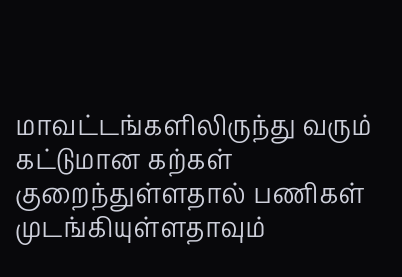மாவட்டங்களிலிருந்து வரும் கட்டுமான கற்கள் குறைந்துள்ளதால் பணிகள் முடங்கியுள்ளதாவும்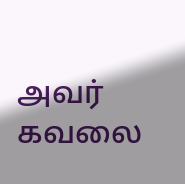அவர் கவலை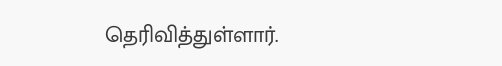தெரிவித்துள்ளார்.